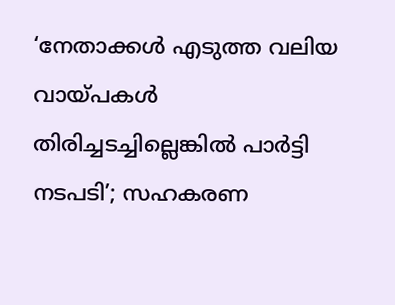‘നേതാക്കള്‍ എടുത്ത വലിയ വായ്പകള്‍ തിരിച്ചടച്ചില്ലെങ്കില്‍ പാര്‍ട്ടി നടപടി’; സഹകരണ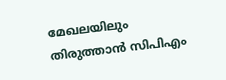മേഖലയിലും തിരുത്താന്‍ സിപിഎം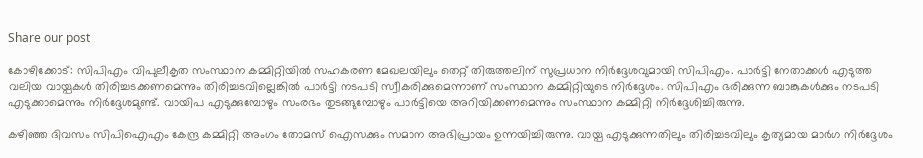Share our post

കോഴിക്കോട്: സിപിഎം വിപുലീകൃത സംസ്ഥാന കമ്മിറ്റിയില്‍ സഹകരണ മേഖലയിലും തെറ്റ് തിരുത്തലിന് സുപ്രധാന നിര്‍ദ്ദേശവുമായി സിപിഎം. പാര്‍ട്ടി നേതാക്കള്‍ എടുത്ത വലിയ വായ്പകള്‍ തിരിച്ചടക്കണമെന്നും തിരിച്ചടവില്ലെങ്കില്‍ പാര്‍ട്ടി നടപടി സ്വീകരിക്കുമെന്നാണ് സംസ്ഥാന കമ്മിറ്റിയുടെ നിര്‍ദ്ദേശം. സിപിഎം ഭരിക്കുന്ന ബാങ്കുകള്‍ക്കും നടപടി എടുക്കാമെന്നും നിര്‍ദ്ദേശമുണ്ട്. വായിപ എടുക്കുമ്പോഴും സംരഭം തുടങ്ങുമ്പോഴും പാര്‍ട്ടിയെ അറിയിക്കണമെന്നും സംസ്ഥാന കമ്മിറ്റി നിര്‍ദ്ദേശിച്ചിരുന്നു.

കഴിഞ്ഞ ദിവസം സിപിഐഎം കേന്ദ്ര കമ്മിറ്റി അംഗം തോമസ് ഐസക്കും സമാന അഭിപ്രായം ഉന്നയിച്ചിരുന്നു. വായ്പ എടുക്കുന്നതിലും തിരിച്ചടവിലും കൃത്യമായ മാര്‍ഗ നിര്‍ദ്ദേശം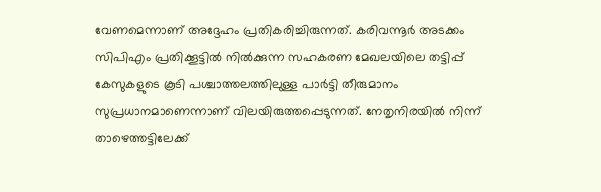വേണമെന്നാണ് അദ്ദേഹം പ്രതികരിച്ചിരുന്നത്. കരിവന്നൂര്‍ അടക്കം സിപിഎം പ്രതിക്കൂട്ടില്‍ നില്‍ക്കുന്ന സഹകരണ മേഖലയിലെ തട്ടിപ്പ് കേസുകളുടെ കൂടി പശ്ചാത്തലത്തിലുള്ള പാര്‍ട്ടി തീരുമാനം സുപ്രധാനമാണെന്നാണ് വിലയിരുത്തപ്പെടുന്നത്. നേതൃനിരയില്‍ നിന്ന് താഴെത്തട്ടിലേക്ക്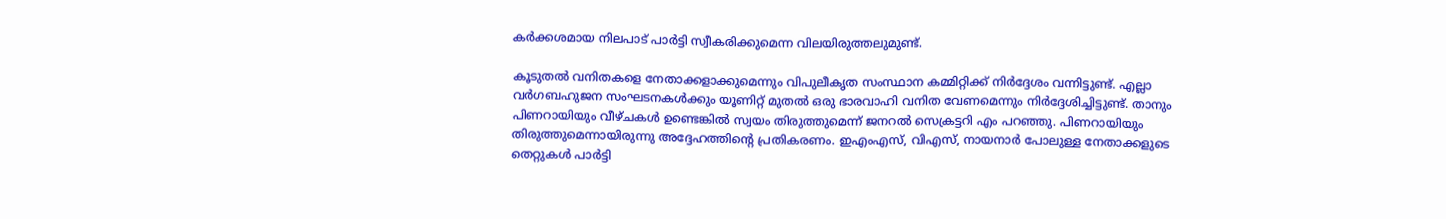കര്‍ക്കശമായ നിലപാട് പാര്‍ട്ടി സ്വീകരിക്കുമെന്ന വിലയിരുത്തലുമുണ്ട്.

കൂടുതല്‍ വനിതകളെ നേതാക്കളാക്കുമെന്നും വിപുലീകൃത സംസ്ഥാന കമ്മിറ്റിക്ക് നിര്‍ദ്ദേശം വന്നിട്ടുണ്ട്. എല്ലാ വര്‍ഗബഹുജന സംഘടനകള്‍ക്കും യൂണിറ്റ് മുതല്‍ ഒരു ഭാരവാഹി വനിത വേണമെന്നും നിര്‍ദ്ദേശിച്ചിട്ടുണ്ട്. താനും പിണറായിയും വീഴ്ചകള്‍ ഉണ്ടെങ്കില്‍ സ്വയം തിരുത്തുമെന്ന് ജനറല്‍ സെക്രട്ടറി എം പറഞ്ഞു. പിണറായിയും തിരുത്തുമെന്നായിരുന്നു അദ്ദേഹത്തിന്റെ പ്രതികരണം. ഇഎംഎസ്, വിഎസ്, നായനാര്‍ പോലുള്ള നേതാക്കളുടെ തെറ്റുകള്‍ പാര്‍ട്ടി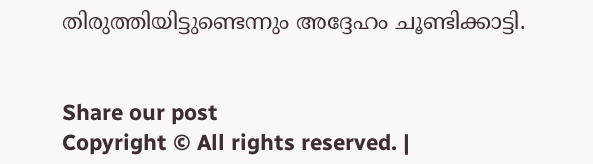തിരുത്തിയിട്ടുണ്ടെന്നും അദ്ദേഹം ചൂണ്ടിക്കാട്ടി.


Share our post
Copyright © All rights reserved. |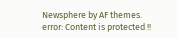Newsphere by AF themes.
error: Content is protected !!